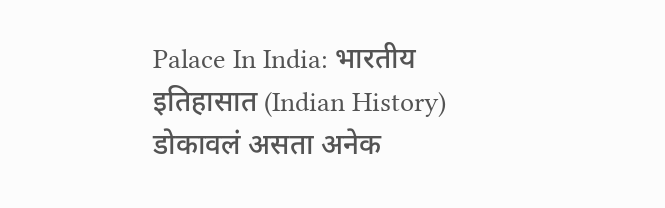Palace In India: भारतीय इतिहासात (Indian History) डोकावलं असता अनेक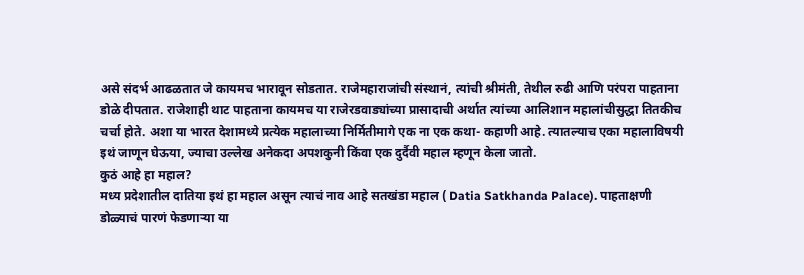असे संदर्भ आढळतात जे कायमच भारावून सोडतात. राजेमहाराजांची संस्थानं, त्यांची श्रीमंती, तेथील रुढी आणि परंपरा पाहताना डोळे दीपतात. राजेशाही थाट पाहताना कायमच या राजेरडवाड्यांच्या प्रासादाची अर्थात त्यांच्या आलिशान महालांचीसुद्धा तितकीच चर्चा होते. अशा या भारत देशामध्ये प्रत्येक महालाच्या निर्मितीमागे एक ना एक कथा- कहाणी आहे. त्यातल्याच एका महालाविषयी इथं जाणून घेऊया, ज्याचा उल्लेख अनेकदा अपशकुनी किंवा एक दुर्दैवी महाल म्हणून केला जातो.
कुठं आहे हा महाल?
मध्य प्रदेशातील दातिया इथं हा महाल असून त्याचं नाव आहे सतखंडा महाल ( Datia Satkhanda Palace). पाहताक्षणी डोळ्याचं पारणं फेडणाऱ्या या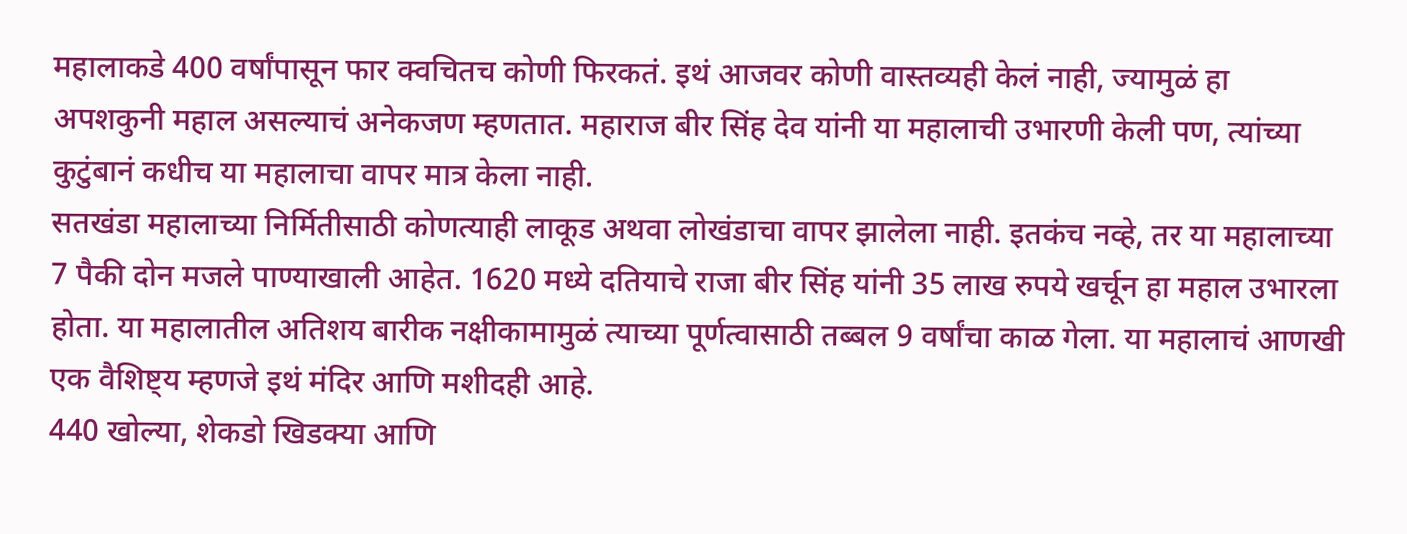महालाकडे 400 वर्षांपासून फार क्वचितच कोणी फिरकतं. इथं आजवर कोणी वास्तव्यही केलं नाही, ज्यामुळं हा अपशकुनी महाल असल्याचं अनेकजण म्हणतात. महाराज बीर सिंह देव यांनी या महालाची उभारणी केली पण, त्यांच्या कुटुंबानं कधीच या महालाचा वापर मात्र केला नाही.
सतखंडा महालाच्या निर्मितीसाठी कोणत्याही लाकूड अथवा लोखंडाचा वापर झालेला नाही. इतकंच नव्हे, तर या महालाच्या 7 पैकी दोन मजले पाण्याखाली आहेत. 1620 मध्ये दतियाचे राजा बीर सिंह यांनी 35 लाख रुपये खर्चून हा महाल उभारला होता. या महालातील अतिशय बारीक नक्षीकामामुळं त्याच्या पूर्णत्वासाठी तब्बल 9 वर्षांचा काळ गेला. या महालाचं आणखी एक वैशिष्ट्य म्हणजे इथं मंदिर आणि मशीदही आहे.
440 खोल्या, शेकडो खिडक्या आणि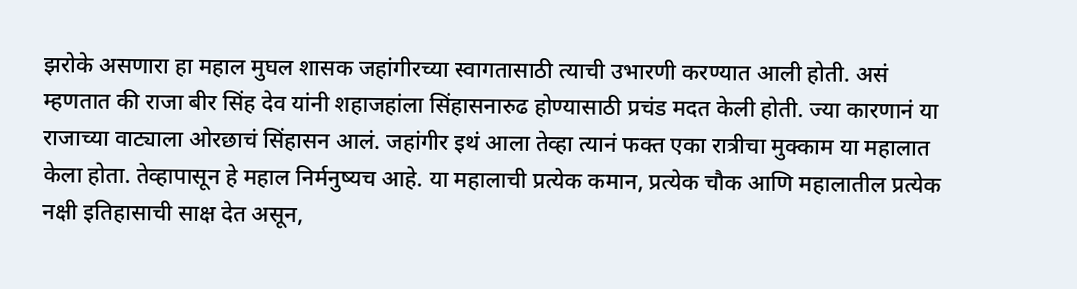झरोके असणारा हा महाल मुघल शासक जहांगीरच्या स्वागतासाठी त्याची उभारणी करण्यात आली होती. असं म्हणतात की राजा बीर सिंह देव यांनी शहाजहांला सिंहासनारुढ होण्यासाठी प्रचंड मदत केली होती. ज्या कारणानं या राजाच्या वाट्याला ओरछाचं सिंहासन आलं. जहांगीर इथं आला तेव्हा त्यानं फक्त एका रात्रीचा मुक्काम या महालात केला होता. तेव्हापासून हे महाल निर्मनुष्यच आहे. या महालाची प्रत्येक कमान, प्रत्येक चौक आणि महालातील प्रत्येक नक्षी इतिहासाची साक्ष देत असून,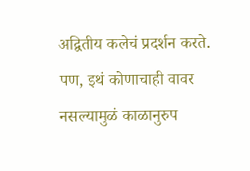अद्वितीय कलेचं प्रदर्शन करते. पण, इथं कोणाचाही वावर नसल्यामुळं काळानुरुप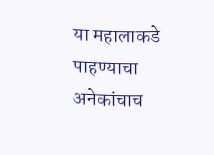या महालाकडे पाहण्याचा अनेकांचाच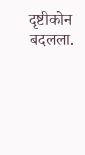दृष्टीकोन बदलला.